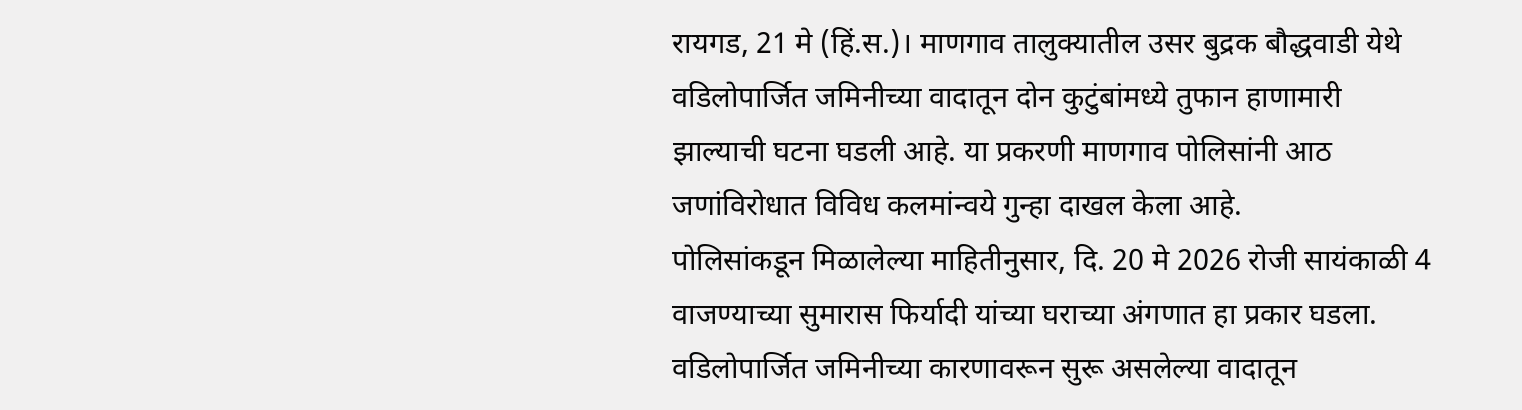रायगड, 21 मे (हिं.स.)। माणगाव तालुक्यातील उसर बुद्रक बौद्धवाडी येथे वडिलोपार्जित जमिनीच्या वादातून दोन कुटुंबांमध्ये तुफान हाणामारी झाल्याची घटना घडली आहे. या प्रकरणी माणगाव पोलिसांनी आठ जणांविरोधात विविध कलमांन्वये गुन्हा दाखल केला आहे.
पोलिसांकडून मिळालेल्या माहितीनुसार, दि. 20 मे 2026 रोजी सायंकाळी 4 वाजण्याच्या सुमारास फिर्यादी यांच्या घराच्या अंगणात हा प्रकार घडला. वडिलोपार्जित जमिनीच्या कारणावरून सुरू असलेल्या वादातून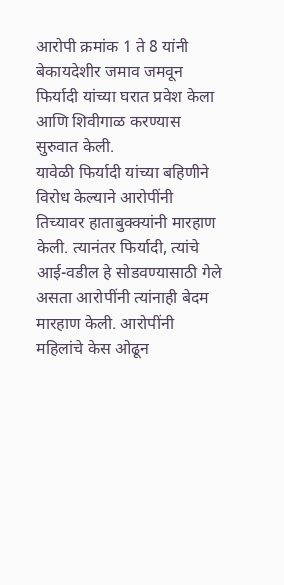आरोपी क्रमांक 1 ते 8 यांनी बेकायदेशीर जमाव जमवून फिर्यादी यांच्या घरात प्रवेश केला आणि शिवीगाळ करण्यास सुरुवात केली.
यावेळी फिर्यादी यांच्या बहिणीने विरोध केल्याने आरोपींनी तिच्यावर हाताबुक्क्यांनी मारहाण केली. त्यानंतर फिर्यादी, त्यांचे आई-वडील हे सोडवण्यासाठी गेले असता आरोपींनी त्यांनाही बेदम मारहाण केली. आरोपींनी महिलांचे केस ओढून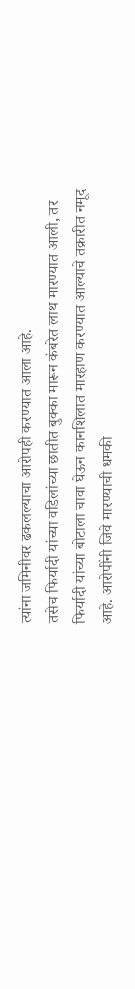त्यांना जमिनीवर ढकलल्याचा आरोपही करण्यात आला आहे.
तसेच फिर्यादी यांच्या वडिलांच्या छातीत बुक्का मारून कंबरेत लाथ मारण्यात आली, तर फिर्यादी यांच्या बोटाला चावा घेऊन कानशिलात मारहाण करण्यात आल्याचे तक्रारीत नमूद आहे. आरोपींनी जिवे मारण्याची धमकी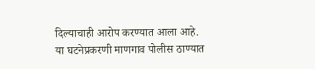दिल्याचाही आरोप करण्यात आला आहे.
या घटनेप्रकरणी माणगाव पोलीस ठाण्यात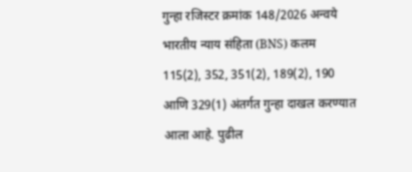गुन्हा रजिस्टर क्रमांक 148/2026 अन्वये भारतीय न्याय संहिता (BNS) कलम 115(2), 352, 351(2), 189(2), 190 आणि 329(1) अंतर्गत गुन्हा दाखल करण्यात आला आहे. पुढील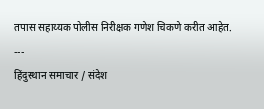तपास सहाय्यक पोलीस निरीक्षक गणेश चिकणे करीत आहेत.
---
हिंदुस्थान समाचार / संदेश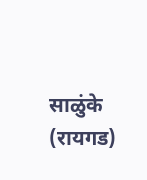साळुंके (रायगड)